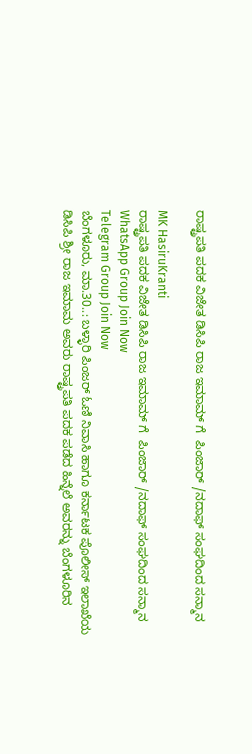ರಾಷ್ಟ್ರಪತಿ ಪದಕ ವಿಜೇತ ಡಿಸಿಪಿ ರಾಜ ಇಮಾಮ್ ಗೆ  ಪಿಂಜಾರ್ /ನದಾಫ್ ಸಂಘದಿಂದ ಸನ್ಮಾನ

MK HasiruKranti
ರಾಷ್ಟ್ರಪತಿ ಪದಕ ವಿಜೇತ ಡಿಸಿಪಿ ರಾಜ ಇಮಾಮ್ ಗೆ  ಪಿಂಜಾರ್ /ನದಾಫ್ ಸಂಘದಿಂದ ಸನ್ಮಾನ
WhatsApp Group Join Now
Telegram Group Join Now
ಬೆಂಗಳೂರು, ಮಾ.30..: ಬಳ್ಳಾರಿ ಪಿಂಜರ್ ಓಣಿ ನಿವಾಸಿ ಹಾಗೂ ಕರ್ನಾಟಕ ಪೊಲೀಸ್ ಇಲಾಖೆಯ ಡಿಸಿಪಿ ಶ್ರೀ ರಾಜ ಇಮಾಮ ಅವರು ರಾಷ್ಟ್ರಪತಿ ಪದಕ ಪಡೆದ ಹಿನ್ನೆಲೆ ಅವರನ್ನು ಬೆಂಗಳೂರಿನ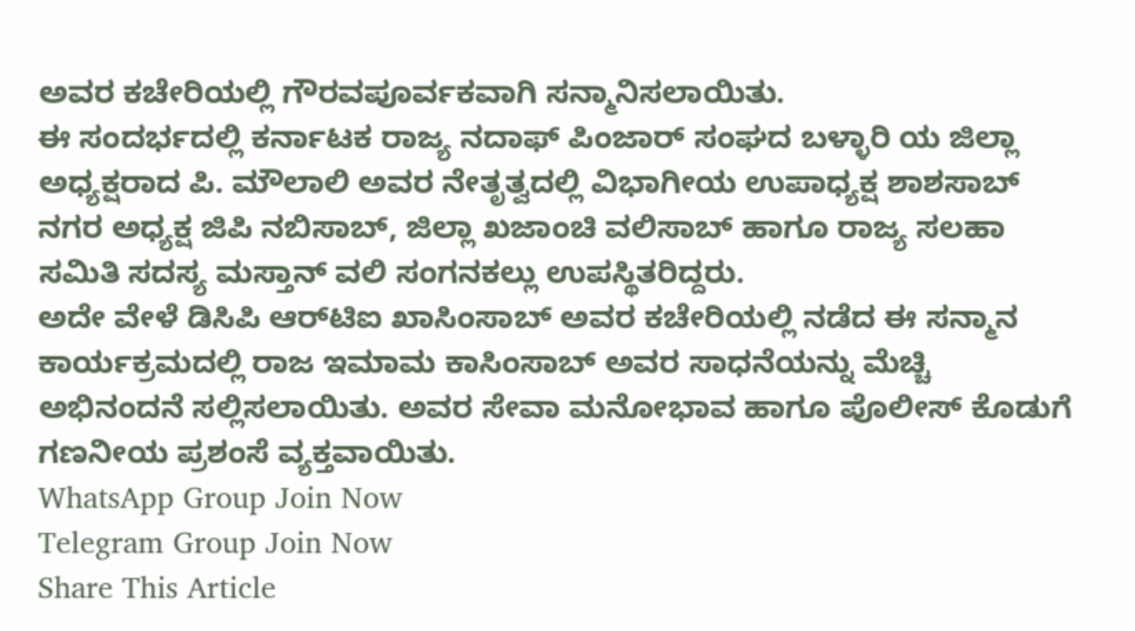ಅವರ ಕಚೇರಿಯಲ್ಲಿ ಗೌರವಪೂರ್ವಕವಾಗಿ ಸನ್ಮಾನಿಸಲಾಯಿತು.
ಈ ಸಂದರ್ಭದಲ್ಲಿ ಕರ್ನಾಟಕ ರಾಜ್ಯ ನದಾಫ್ ಪಿಂಜಾರ್ ಸಂಘದ ಬಳ್ಳಾರಿ ಯ ಜಿಲ್ಲಾ ಅಧ್ಯಕ್ಷರಾದ ಪಿ. ಮೌಲಾಲಿ ಅವರ ನೇತೃತ್ವದಲ್ಲಿ ವಿಭಾಗೀಯ ಉಪಾಧ್ಯಕ್ಷ ಶಾಶಸಾಬ್ ನಗರ ಅಧ್ಯಕ್ಷ ಜಿಪಿ ನಬಿಸಾಬ್, ಜಿಲ್ಲಾ ಖಜಾಂಚಿ ವಲಿಸಾಬ್ ಹಾಗೂ ರಾಜ್ಯ ಸಲಹಾ ಸಮಿತಿ ಸದಸ್ಯ ಮಸ್ತಾನ್ ವಲಿ ಸಂಗನಕಲ್ಲು ಉಪಸ್ಥಿತರಿದ್ದರು.
ಅದೇ ವೇಳೆ ಡಿಸಿಪಿ ಆರ್‌ಟಿಐ ಖಾಸಿಂಸಾಬ್ ಅವರ ಕಚೇರಿಯಲ್ಲಿ ನಡೆದ ಈ ಸನ್ಮಾನ ಕಾರ್ಯಕ್ರಮದಲ್ಲಿ ರಾಜ ಇಮಾಮ ಕಾಸಿಂಸಾಬ್ ಅವರ ಸಾಧನೆಯನ್ನು ಮೆಚ್ಚಿ ಅಭಿನಂದನೆ ಸಲ್ಲಿಸಲಾಯಿತು. ಅವರ ಸೇವಾ ಮನೋಭಾವ ಹಾಗೂ ಪೊಲೀಸ್ ಕೊಡುಗೆ ಗಣನೀಯ ಪ್ರಶಂಸೆ ವ್ಯಕ್ತವಾಯಿತು.
WhatsApp Group Join Now
Telegram Group Join Now
Share This Article